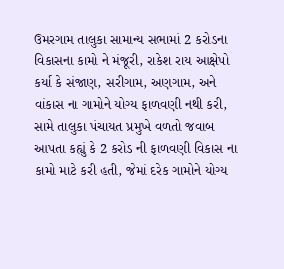ઉમરગામ તાલુકા સામાન્ય સભામાં 2 કરોડના વિકાસના કામો ને મંજૂરી, રાકેશ રાય આક્ષેપો કર્યા કે સંજાણ, સરીગામ, અણગામ, અને
વાંકાસ ના ગામોને યોગ્ય ફાળવણી નથી કરી, સામે તાલુકા પંચાયત પ્રમુખે વળતો જવાબ આપતા કહ્યું કે 2 કરોડ ની ફાળવણી વિકાસ ના કામો માટે કરી હતી, જેમાં દરેક ગામોને યોગ્ય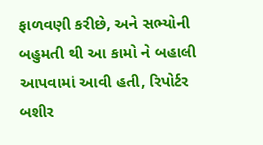ફાળવણી કરીછે, અને સભ્યોની બહુમતી થી આ કામો ને બહાલી આપવામાં આવી હતી, રિપોર્ટર બશીર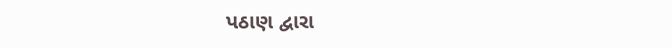પઠાણ દ્વારા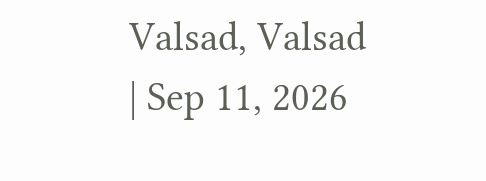Valsad, Valsad | Sep 11, 2026